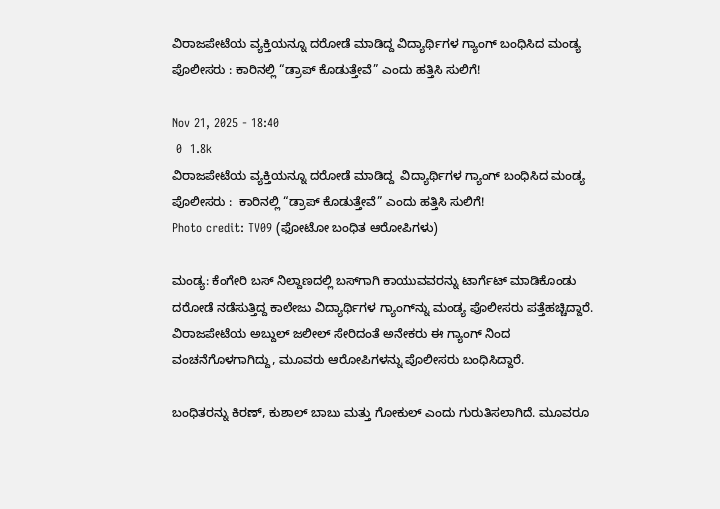ವಿರಾಜಪೇಟೆಯ ವ್ಯಕ್ತಿಯನ್ನೂ ದರೋಡೆ ಮಾಡಿದ್ದ ವಿದ್ಯಾರ್ಥಿಗಳ ಗ್ಯಾಂಗ್‌ ಬಂಧಿಸಿದ ಮಂಡ್ಯ ಪೊಲೀಸರು : ಕಾರಿನಲ್ಲಿ “ಡ್ರಾಪ್ ಕೊಡುತ್ತೇವೆ” ಎಂದು ಹತ್ತಿಸಿ ಸುಲಿಗೆ!

Nov 21, 2025 - 18:40
 0  1.8k
ವಿರಾಜಪೇಟೆಯ ವ್ಯಕ್ತಿಯನ್ನೂ ದರೋಡೆ ಮಾಡಿದ್ದ  ವಿದ್ಯಾರ್ಥಿಗಳ ಗ್ಯಾಂಗ್‌ ಬಂಧಿಸಿದ ಮಂಡ್ಯ ಪೊಲೀಸರು :  ಕಾರಿನಲ್ಲಿ “ಡ್ರಾಪ್ ಕೊಡುತ್ತೇವೆ” ಎಂದು ಹತ್ತಿಸಿ ಸುಲಿಗೆ!
Photo credit: TV09 (ಫೋಟೋ ಬಂಧಿತ ಆರೋಪಿಗಳು)

ಮಂಡ್ಯ: ಕೆಂಗೇರಿ ಬಸ್ ನಿಲ್ದಾಣದಲ್ಲಿ ಬಸ್‌ಗಾಗಿ ಕಾಯುವವರನ್ನು ಟಾರ್ಗೆಟ್ ಮಾಡಿಕೊಂಡು ದರೋಡೆ ನಡೆಸುತ್ತಿದ್ದ ಕಾಲೇಜು ವಿದ್ಯಾರ್ಥಿಗಳ ಗ್ಯಾಂಗ್‌ನ್ನು ಮಂಡ್ಯ ಪೊಲೀಸರು ಪತ್ತೆಹಚ್ಚಿದ್ದಾರೆ. ವಿರಾಜಪೇಟೆಯ ಅಬ್ದುಲ್ ಜಲೀಲ್ ಸೇರಿದಂತೆ ಅನೇಕರು ಈ ಗ್ಯಾಂಗ್‌ ನಿಂದ ವಂಚನೆಗೊಳಗಾಗಿದ್ದು, ಮೂವರು ಆರೋಪಿಗಳನ್ನು ಪೊಲೀಸರು ಬಂಧಿಸಿದ್ದಾರೆ.

ಬಂಧಿತರನ್ನು ಕಿರಣ್, ಕುಶಾಲ್ ಬಾಬು ಮತ್ತು ಗೋಕುಲ್‌ ಎಂದು ಗುರುತಿಸಲಾಗಿದೆ. ಮೂವರೂ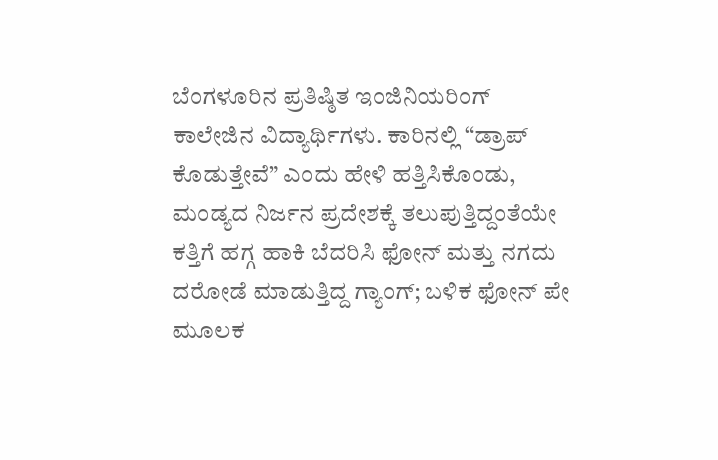ಬೆಂಗಳೂರಿನ ಪ್ರತಿಷ್ಠಿತ ಇಂಜಿನಿಯರಿಂಗ್ ಕಾಲೇಜಿನ ವಿದ್ಯಾರ್ಥಿಗಳು. ಕಾರಿನಲ್ಲಿ “ಡ್ರಾಪ್ ಕೊಡುತ್ತೇವೆ” ಎಂದು ಹೇಳಿ ಹತ್ತಿಸಿಕೊಂಡು, ಮಂಡ್ಯದ ನಿರ್ಜನ ಪ್ರದೇಶಕ್ಕೆ ತಲುಪುತ್ತಿದ್ದಂತೆಯೇ ಕತ್ತಿಗೆ ಹಗ್ಗ ಹಾಕಿ ಬೆದರಿಸಿ ಫೋನ್ ಮತ್ತು ನಗದು ದರೋಡೆ ಮಾಡುತ್ತಿದ್ದ ಗ್ಯಾಂಗ್‌; ಬಳಿಕ ಫೋನ್‌ ಪೇ ಮೂಲಕ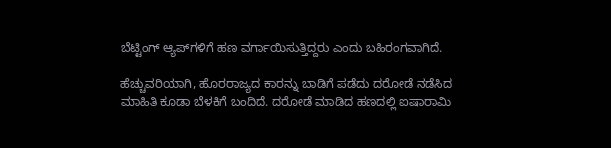ಬೆಟ್ಟಿಂಗ್ ಆ್ಯಪ್‌ಗಳಿಗೆ ಹಣ ವರ್ಗಾಯಿಸುತ್ತಿದ್ದರು ಎಂದು ಬಹಿರಂಗವಾಗಿದೆ.

ಹೆಚ್ಚುವರಿಯಾಗಿ, ಹೊರರಾಜ್ಯದ ಕಾರನ್ನು ಬಾಡಿಗೆ ಪಡೆದು ದರೋಡೆ ನಡೆಸಿದ ಮಾಹಿತಿ ಕೂಡಾ ಬೆಳಕಿಗೆ ಬಂದಿದೆ. ದರೋಡೆ ಮಾಡಿದ ಹಣದಲ್ಲಿ ಐಷಾರಾಮಿ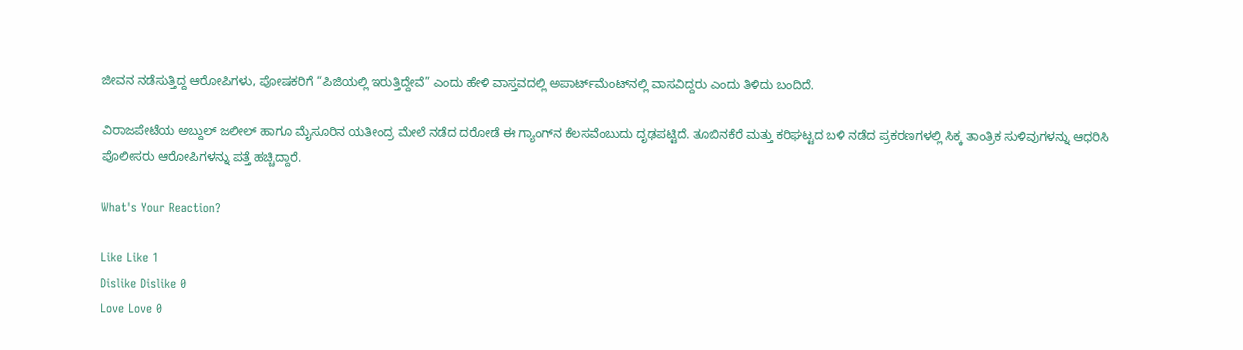ಜೀವನ ನಡೆಸುತ್ತಿದ್ದ ಆರೋಪಿಗಳು, ಪೋಷಕರಿಗೆ “ಪಿಜಿಯಲ್ಲಿ ಇರುತ್ತಿದ್ದೇವೆ” ಎಂದು ಹೇಳಿ ವಾಸ್ತವದಲ್ಲಿ ಅಪಾರ್ಟ್‌ಮೆಂಟ್‌ನಲ್ಲಿ ವಾಸವಿದ್ದರು ಎಂದು ತಿಳಿದು ಬಂದಿದೆ.

ವಿರಾಜಪೇಟೆಯ ಅಬ್ದುಲ್ ಜಲೀಲ್ ಹಾಗೂ ಮೈಸೂರಿನ ಯತೀಂದ್ರ ಮೇಲೆ ನಡೆದ ದರೋಡೆ ಈ ಗ್ಯಾಂಗ್‌ನ ಕೆಲಸವೆಂಬುದು ದೃಢಪಟ್ಟಿದೆ. ತೂಬಿನಕೆರೆ ಮತ್ತು ಕರಿಘಟ್ಟದ ಬಳಿ ನಡೆದ ಪ್ರಕರಣಗಳಲ್ಲಿ ಸಿಕ್ಕ ತಾಂತ್ರಿಕ ಸುಳಿವುಗಳನ್ನು ಆಧರಿಸಿ ಪೊಲೀಸರು ಆರೋಪಿಗಳನ್ನು ಪತ್ತೆ ಹಚ್ಚಿದ್ದಾರೆ.

What's Your Reaction?

Like Like 1
Dislike Dislike 0
Love Love 0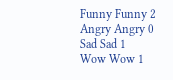Funny Funny 2
Angry Angry 0
Sad Sad 1
Wow Wow 1